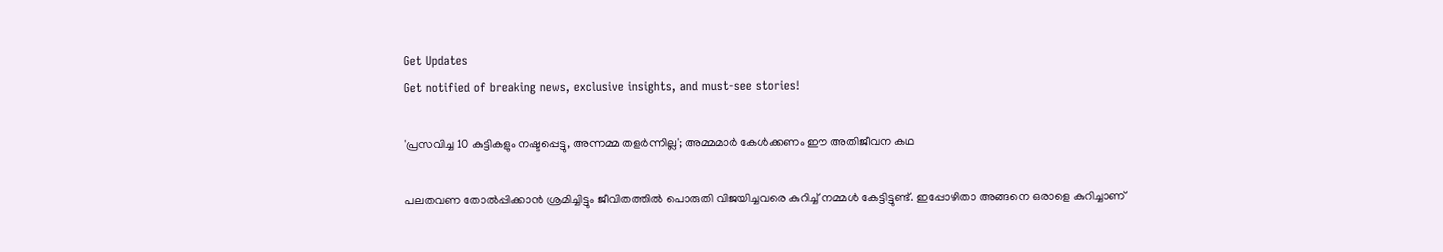Get Updates
Get notified of breaking news, exclusive insights, and must-see stories!

'പ്രസവിച്ച 10 കുട്ടികളും നഷ്ടപ്പെട്ടു, അന്നമ്മ തളര്‍ന്നില്ല'; അമ്മമാര്‍ കേള്‍ക്കണം ഈ അതിജീവന കഥ

പലതവണ തോല്‍പ്പിക്കാന്‍ ശ്രമിച്ചിട്ടും ജീവിതത്തില്‍ പൊരുതി വിജയിച്ചവരെ കുറിച്ച് നമ്മള്‍ കേട്ടിട്ടുണ്ട്. ഇപ്പോഴിതാ അങ്ങനെ ഒരാളെ കുറിച്ചാണ്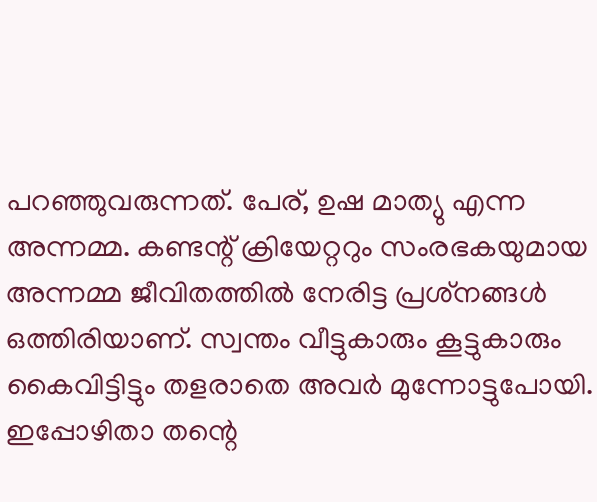പറഞ്ഞുവരുന്നത്. പേര്, ഉഷ മാത്യു എന്ന അന്നമ്മ. കണ്ടന്റ് ക്രിയേറ്ററും സംരഭകയുമായ അന്നമ്മ ജീവിതത്തില്‍ നേരിട്ട പ്രശ്‌നങ്ങള്‍ ഒത്തിരിയാണ്. സ്വന്തം വീട്ടുകാരും കൂട്ടുകാരും കൈവിട്ടിട്ടും തളരാതെ അവര്‍ മുന്നോട്ടുപോയി. ഇപ്പോഴിതാ തന്റെ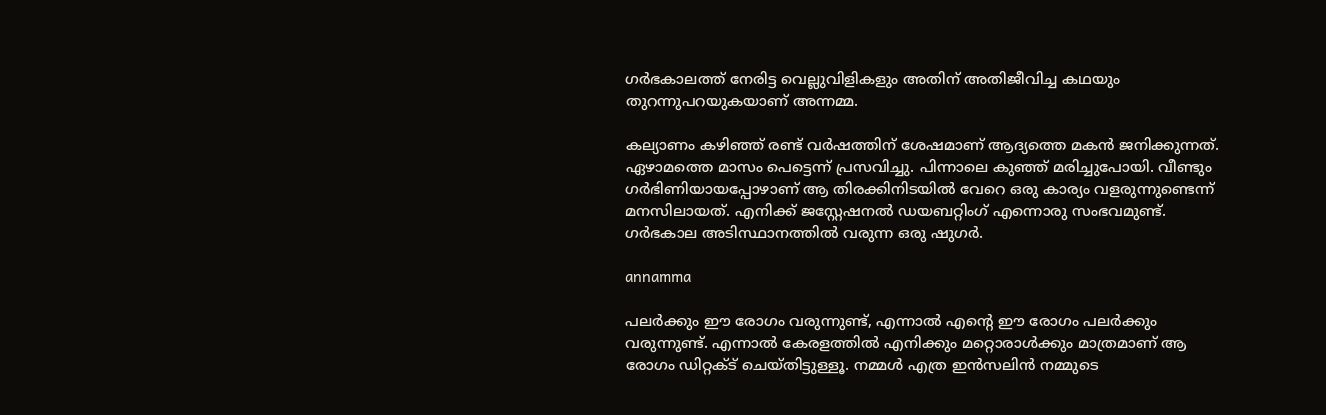ഗര്‍ഭകാലത്ത് നേരിട്ട വെല്ലുവിളികളും അതിന് അതിജീവിച്ച കഥയും തുറന്നുപറയുകയാണ് അന്നമ്മ.

കല്യാണം കഴിഞ്ഞ് രണ്ട് വര്‍ഷത്തിന് ശേഷമാണ് ആദ്യത്തെ മകന്‍ ജനിക്കുന്നത്. ഏഴാമത്തെ മാസം പെട്ടെന്ന് പ്രസവിച്ചു. പിന്നാലെ കുഞ്ഞ് മരിച്ചുപോയി. വീണ്ടും ഗര്‍ഭിണിയായപ്പോഴാണ് ആ തിരക്കിനിടയില്‍ വേറെ ഒരു കാര്യം വളരുന്നുണ്ടെന്ന് മനസിലായത്. എനിക്ക് ജസ്റ്റേഷനല്‍ ഡയബറ്റിംഗ് എന്നൊരു സംഭവമുണ്ട്. ഗര്‍ഭകാല അടിസ്ഥാനത്തില്‍ വരുന്ന ഒരു ഷുഗര്‍.

annamma

പലര്‍ക്കും ഈ രോഗം വരുന്നുണ്ട്, എന്നാല്‍ എന്റെ ഈ രോഗം പലര്‍ക്കും വരുന്നുണ്ട്. എന്നാല്‍ കേരളത്തില്‍ എനിക്കും മറ്റൊരാള്‍ക്കും മാത്രമാണ് ആ രോഗം ഡിറ്റക്ട് ചെയ്തിട്ടുള്ളൂ. നമ്മള്‍ എത്ര ഇന്‍സലിന്‍ നമ്മുടെ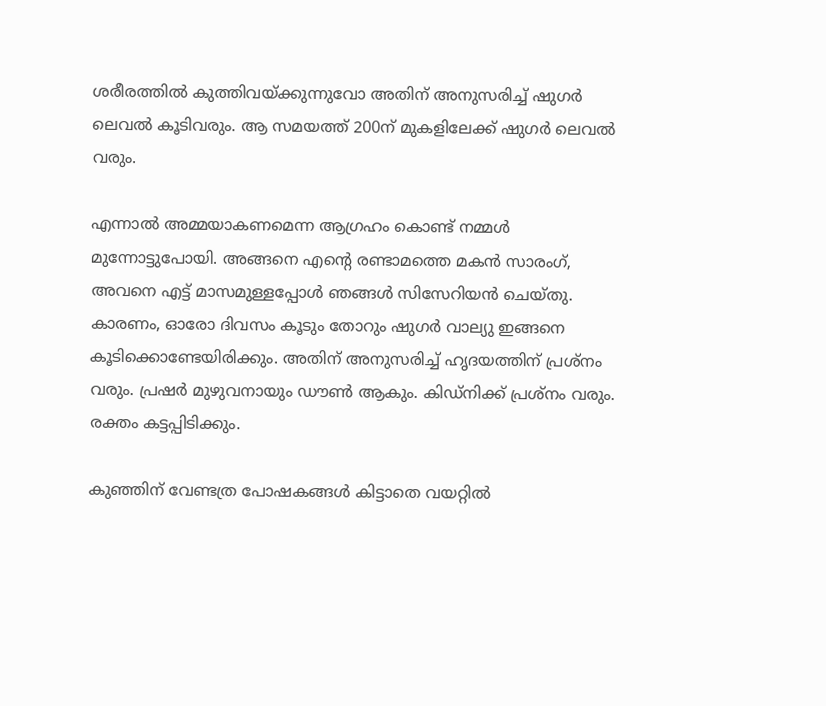ശരീരത്തില്‍ കുത്തിവയ്ക്കുന്നുവോ അതിന് അനുസരിച്ച് ഷുഗര്‍ ലെവല്‍ കൂടിവരും. ആ സമയത്ത് 200ന് മുകളിലേക്ക് ഷുഗര്‍ ലെവല്‍ വരും.

എന്നാല്‍ അമ്മയാകണമെന്ന ആഗ്രഹം കൊണ്ട് നമ്മള്‍ മുന്നോട്ടുപോയി. അങ്ങനെ എന്റെ രണ്ടാമത്തെ മകന്‍ സാരംഗ്, അവനെ എട്ട് മാസമുള്ളപ്പോള്‍ ഞങ്ങള്‍ സിസേറിയന്‍ ചെയ്തു. കാരണം, ഓരോ ദിവസം കൂടും തോറും ഷുഗര്‍ വാല്യു ഇങ്ങനെ കൂടിക്കൊണ്ടേയിരിക്കും. അതിന് അനുസരിച്ച് ഹൃദയത്തിന് പ്രശ്‌നം വരും. പ്രഷര്‍ മുഴുവനായും ഡൗണ്‍ ആകും. കിഡ്‌നിക്ക് പ്രശ്‌നം വരും. രക്തം കട്ടപ്പിടിക്കും.

കുഞ്ഞിന് വേണ്ടത്ര പോഷകങ്ങള്‍ കിട്ടാതെ വയറ്റില്‍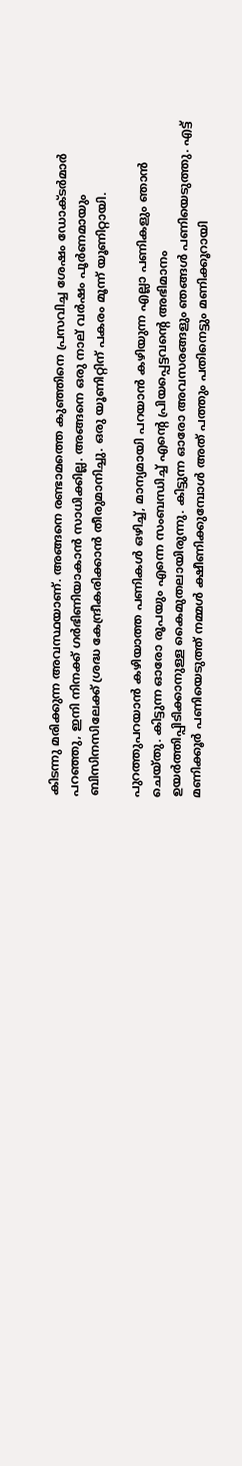കിടന്നു മരിക്കുന്ന അവസ്ഥയാണ്. അങ്ങനെ രണ്ടാമത്തെ കുഞ്ഞിനെ പ്രസവിച്ച ശേഷം ഡോക്ടര്‍മാര്‍ പറഞ്ഞു, ഇനി നിനക്ക് ഗര്‍ഭിണിയാകാന്‍ സാധിക്കില്ല. അങ്ങനെ ഒരു നാല് വര്‍ഷം പൂര്‍ണമായും ബിസിനസിലേക്ക് ശ്രദ്ധ കേന്ദ്രീകരിക്കാന്‍ തീരുമാനിച്ചു. ഒരു യൂണിറ്റിന് പകരം മൂന്ന് യൂണിറ്റായി.

പുറത്തുപറയാന്‍ കഴിയാത്ത പണികള്‍ ഒഴിച്ച്, മാന്യമായി പറയാന്‍ കഴിയുന്ന എല്ലാ പണികളും ഞാന്‍ ചെയ്തു. കിട്ടുന്ന ഓരോ രൂപയും എന്നെ സംബന്ധിച്ച് എന്റെ പ്രിയപ്പെട്ടവന്റെ അഭിമാനം ഉയര്‍ത്തിപ്പിടിക്കാനുള്ള കൈമുതലായിരുന്നു. കിട്ടുന്ന ഓരോ അവസരങ്ങളും ഞങ്ങള്‍ പണിയെടുത്തു. എട്ട് മണിക്കൂര്‍ പണിയെടുത്ത് നമ്മള്‍ ക്ഷീണിക്കുമ്പോള്‍ അത് പത്തും പതിനെട്ടും മണിക്കൂറായി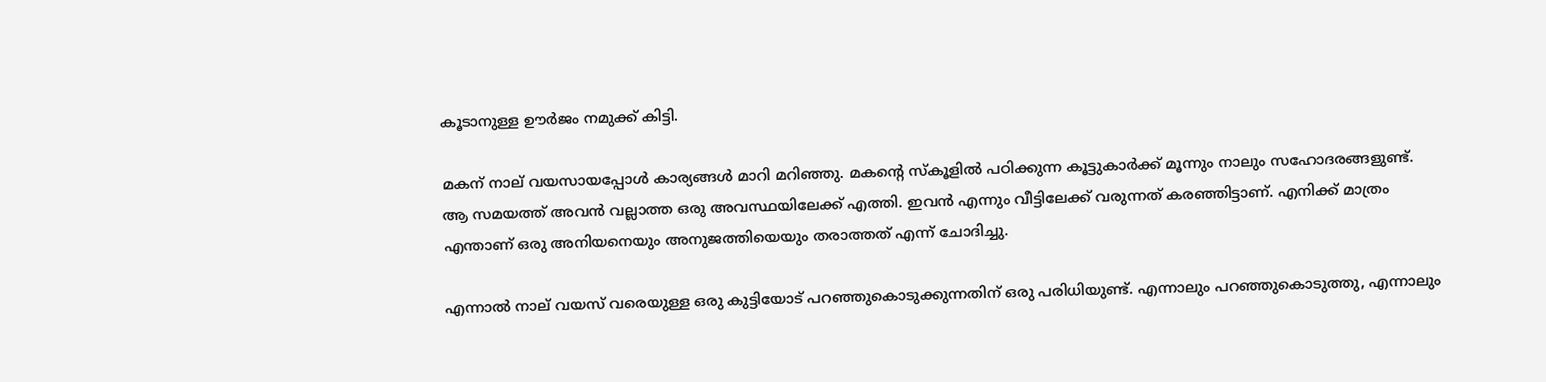കൂടാനുള്ള ഊര്‍ജം നമുക്ക് കിട്ടി.

മകന് നാല് വയസായപ്പോള്‍ കാര്യങ്ങള്‍ മാറി മറിഞ്ഞു. മകന്റെ സ്‌കൂളില്‍ പഠിക്കുന്ന കൂട്ടുകാര്‍ക്ക് മൂന്നും നാലും സഹോദരങ്ങളുണ്ട്. ആ സമയത്ത് അവന്‍ വല്ലാത്ത ഒരു അവസ്ഥയിലേക്ക് എത്തി. ഇവന്‍ എന്നും വീട്ടിലേക്ക് വരുന്നത് കരഞ്ഞിട്ടാണ്. എനിക്ക് മാത്രം എന്താണ് ഒരു അനിയനെയും അനുജത്തിയെയും തരാത്തത് എന്ന് ചോദിച്ചു.

എന്നാല്‍ നാല് വയസ് വരെയുള്ള ഒരു കുട്ടിയോട് പറഞ്ഞുകൊടുക്കുന്നതിന് ഒരു പരിധിയുണ്ട്. എന്നാലും പറഞ്ഞുകൊടുത്തു, എന്നാലും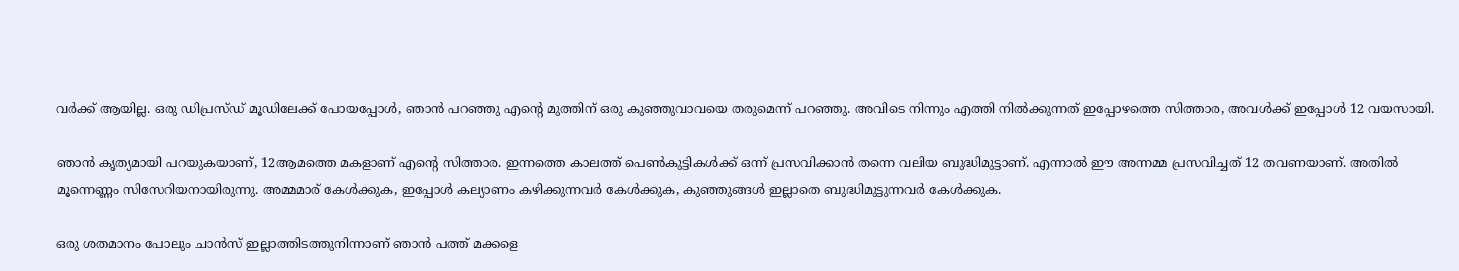വര്‍ക്ക് ആയില്ല. ഒരു ഡിപ്രസ്ഡ് മൂഡിലേക്ക് പോയപ്പോള്‍, ഞാന്‍ പറഞ്ഞു എന്റെ മുത്തിന് ഒരു കുഞ്ഞുവാവയെ തരുമെന്ന് പറഞ്ഞു. അവിടെ നിന്നും എത്തി നില്‍ക്കുന്നത് ഇപ്പോഴത്തെ സിത്താര, അവള്‍ക്ക് ഇപ്പോള്‍ 12 വയസായി.

ഞാന്‍ കൃത്യമായി പറയുകയാണ്, 12ആമത്തെ മകളാണ് എന്റെ സിത്താര. ഇന്നത്തെ കാലത്ത് പെണ്‍കുട്ടികള്‍ക്ക് ഒന്ന് പ്രസവിക്കാന്‍ തന്നെ വലിയ ബുദ്ധിമുട്ടാണ്. എന്നാല്‍ ഈ അന്നമ്മ പ്രസവിച്ചത് 12 തവണയാണ്. അതില്‍ മൂന്നെണ്ണം സിസേറിയനായിരുന്നു. അമ്മമാര് കേള്‍ക്കുക, ഇപ്പോള്‍ കല്യാണം കഴിക്കുന്നവര്‍ കേള്‍ക്കുക, കുഞ്ഞുങ്ങള്‍ ഇല്ലാതെ ബുദ്ധിമുട്ടുന്നവര്‍ കേള്‍ക്കുക.

ഒരു ശതമാനം പോലും ചാന്‍സ് ഇല്ലാത്തിടത്തുനിന്നാണ് ഞാന്‍ പത്ത് മക്കളെ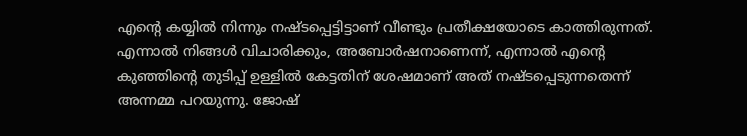എന്റെ കയ്യില്‍ നിന്നും നഷ്ടപ്പെട്ടിട്ടാണ് വീണ്ടും പ്രതീക്ഷയോടെ കാത്തിരുന്നത്. എന്നാല്‍ നിങ്ങള്‍ വിചാരിക്കും, അബോര്‍ഷനാണെന്ന്, എന്നാല്‍ എന്റെ കുഞ്ഞിന്റെ തുടിപ്പ് ഉള്ളില്‍ കേട്ടതിന് ശേഷമാണ് അത് നഷ്ടപ്പെടുന്നതെന്ന് അന്നമ്മ പറയുന്നു. ജോഷ്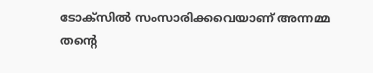ടോക്‌സില്‍ സംസാരിക്കവെയാണ് അന്നമ്മ തന്റെ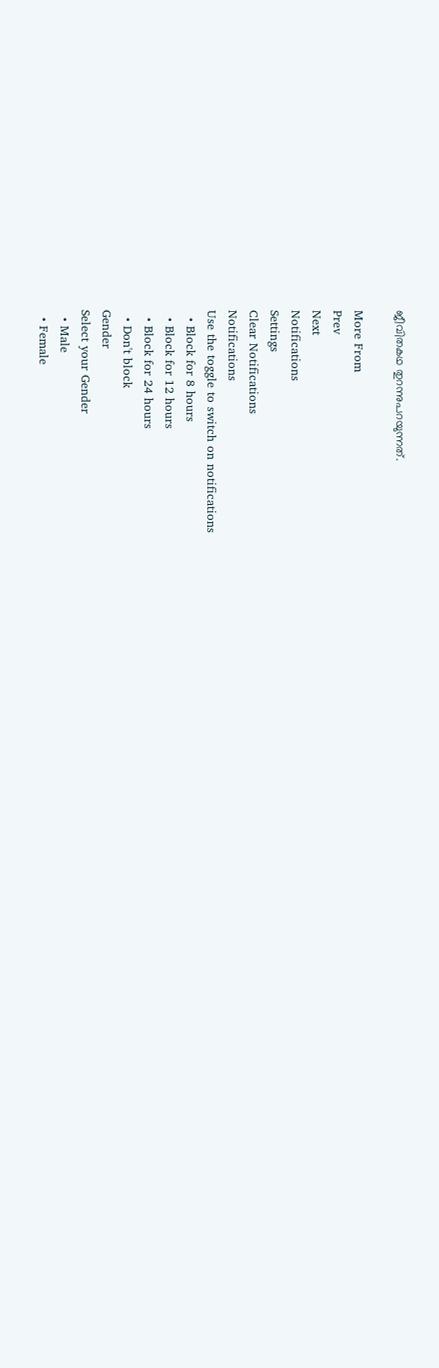ജീവിതകഥ തുറന്നുപറയുന്നത്.

More From
Prev
Next
Notifications
Settings
Clear Notifications
Notifications
Use the toggle to switch on notifications
  • Block for 8 hours
  • Block for 12 hours
  • Block for 24 hours
  • Don't block
Gender
Select your Gender
  • Male
  • Female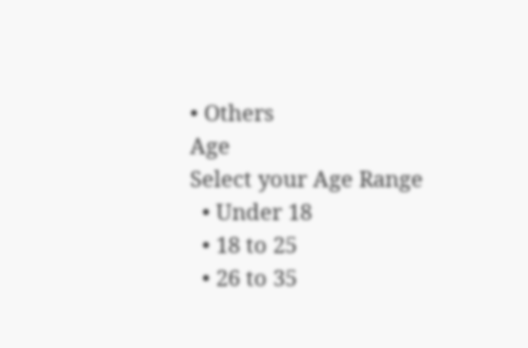• Others
Age
Select your Age Range
  • Under 18
  • 18 to 25
  • 26 to 35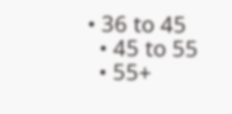• 36 to 45
  • 45 to 55
  • 55+